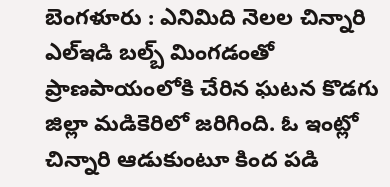బెంగళూరు : ఎనిమిది నెలల చిన్నారి ఎల్ఇడి బల్బ్ మింగడంతో ప్రాణపాయంలోకి చేరిన ఘటన కొడగు జిల్లా మడికెరిలో జరిగింది. ఓ ఇంట్లో చిన్నారి ఆడుకుంటూ కింద పడి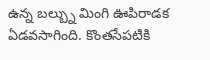ఉన్న బల్బ్ను మింగి ఊపిరాడక ఏడవసాగింది. కొంతసేపటికి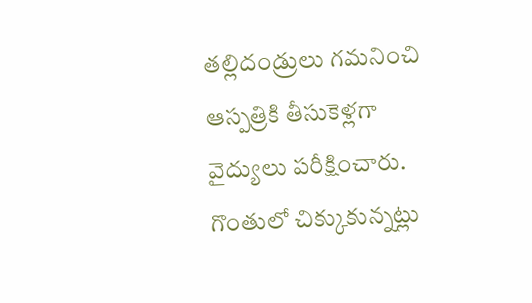తల్లిదండ్రులు గమనించి ఆస్పత్రికి తీసుకెళ్లగా వైద్యులు పరీక్షించారు. గొంతులో చిక్కుకున్నట్లు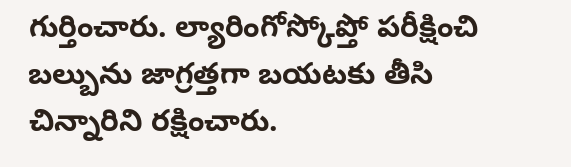గుర్తించారు. ల్యారింగోస్కోప్తో పరీక్షించి బల్బును జాగ్రత్తగా బయటకు తీసి చిన్నారిని రక్షించారు.